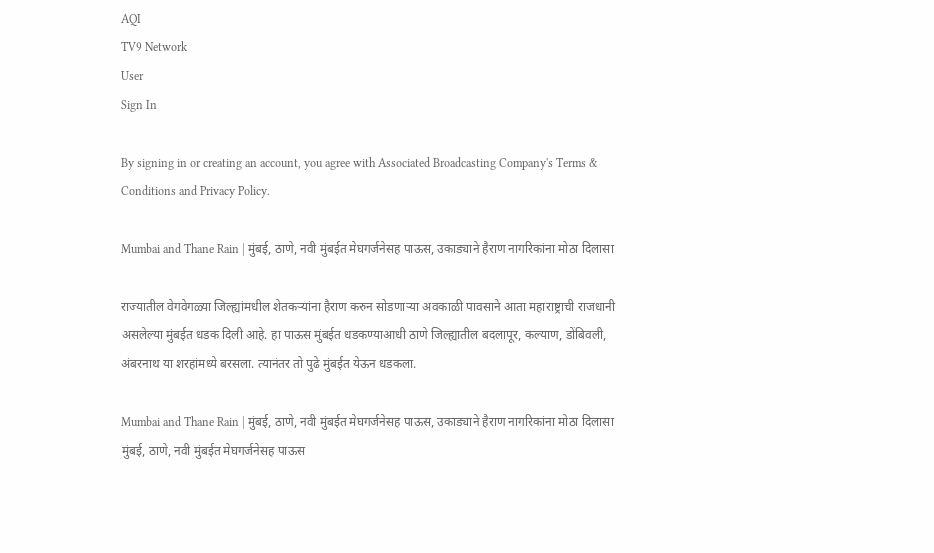AQI
TV9 Network
User
Sign In

By signing in or creating an account, you agree with Associated Broadcasting Company's Terms & Conditions and Privacy Policy.

Mumbai and Thane Rain | मुंबई, ठाणे, नवी मुंबईत मेघगर्जनेसह पाऊस, उकाड्याने हैराण नागरिकांना मोठा दिलासा

राज्यातील वेगवेगळ्या जिल्ह्यांमधील शेतकऱ्यांना हैराण करुन सोडणाऱ्या अवकाळी पावसाने आता महाराष्ट्राची राजधानी असलेल्या मुंबईत धडक दिली आहे. हा पाऊस मुंबईत धडकण्याआधी ठाणे जिल्ह्यातील बदलापूर, कल्याण, डोंबिवली, अंबरनाथ या शरहांमध्ये बरसला. त्यानंतर तो पुढे मुंबईत येऊन धडकला.

Mumbai and Thane Rain | मुंबई, ठाणे, नवी मुंबईत मेघगर्जनेसह पाऊस, उकाड्याने हैराण नागरिकांना मोठा दिलासा
मुंबई, ठाणे, नवी मुंबईत मेघगर्जनेसह पाऊस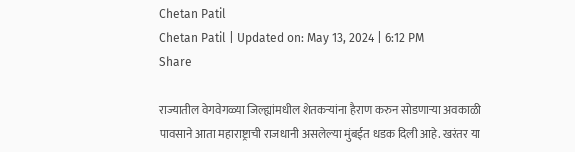Chetan Patil
Chetan Patil | Updated on: May 13, 2024 | 6:12 PM
Share

राज्यातील वेगवेगळ्या जिल्ह्यांमधील शेतकऱ्यांना हैराण करुन सोडणाऱ्या अवकाळी पावसाने आता महाराष्ट्राची राजधानी असलेल्या मुंबईत धडक दिली आहे. खरंतर या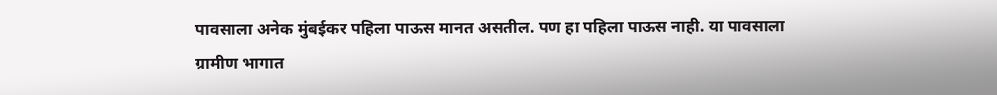पावसाला अनेक मुंबईकर पहिला पाऊस मानत असतील. पण हा पहिला पाऊस नाही. या पावसाला ग्रामीण भागात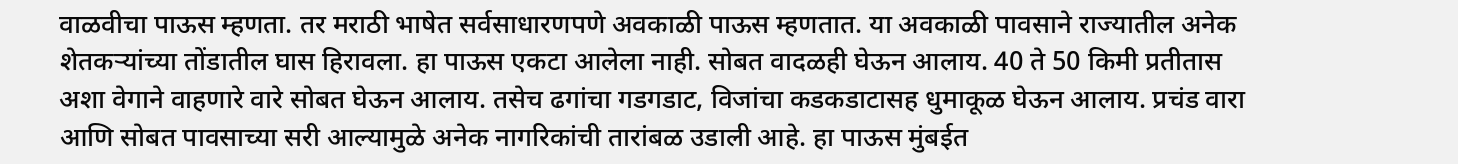वाळवीचा पाऊस म्हणता. तर मराठी भाषेत सर्वसाधारणपणे अवकाळी पाऊस म्हणतात. या अवकाळी पावसाने राज्यातील अनेक शेतकऱ्यांच्या तोंडातील घास हिरावला. हा पाऊस एकटा आलेला नाही. सोबत वादळही घेऊन आलाय. 40 ते 50 किमी प्रतीतास अशा वेगाने वाहणारे वारे सोबत घेऊन आलाय. तसेच ढगांचा गडगडाट, विजांचा कडकडाटासह धुमाकूळ घेऊन आलाय. प्रचंड वारा आणि सोबत पावसाच्या सरी आल्यामुळे अनेक नागरिकांची तारांबळ उडाली आहे. हा पाऊस मुंबईत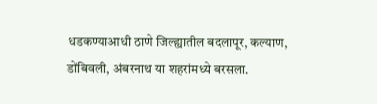धडकण्याआधी ठाणे जिल्ह्यातील बदलापूर, कल्याण, डोंबिवली, अंबरनाथ या शहरांमध्ये बरसला.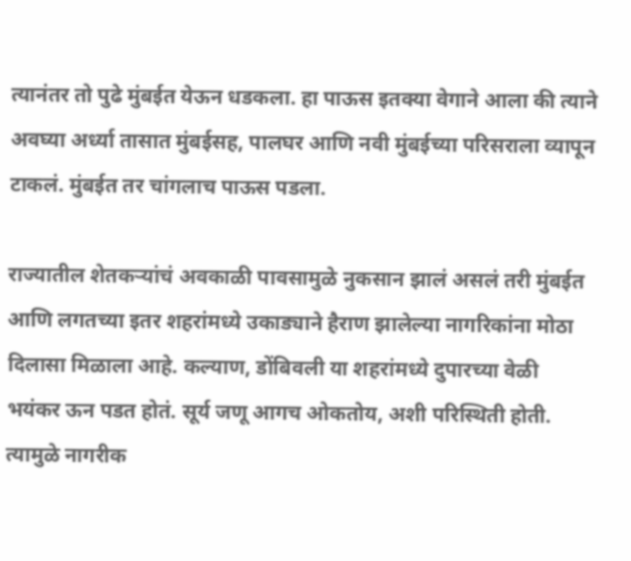त्यानंतर तो पुढे मुंबईत येऊन धडकला. हा पाऊस इतक्या वेगाने आला की त्याने अवघ्या अर्ध्या तासात मुंबईसह, पालघर आणि नवी मुंबईच्या परिसराला व्यापून टाकलं. मुंबईत तर चांगलाच पाऊस पडला.

राज्यातील शेतकऱ्यांचं अवकाळी पावसामुळे नुकसान झालं असलं तरी मुंबईत आणि लगतच्या इतर शहरांमध्ये उकाड्याने हैराण झालेल्या नागरिकांना मोठा दिलासा मिळाला आहे. कल्याण, डोंबिवली या शहरांमध्ये दुपारच्या वेळी भयंकर ऊन पडत होतं. सूर्य जणू आगच ओकतोय, अशी परिस्थिती होती. त्यामुळे नागरीक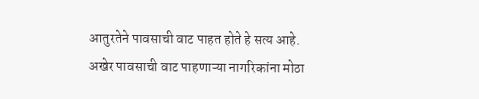आतुरतेने पावसाची वाट पाहत होते हे सत्य आहे. अखेर पावसाची वाट पाहणाऱ्या नागरिकांना मोठा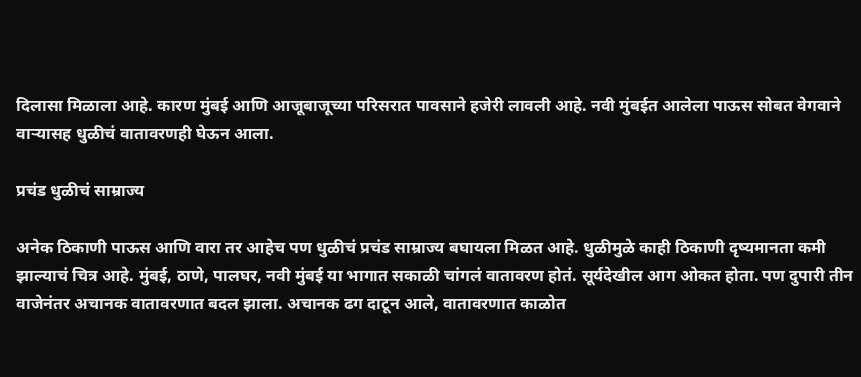दिलासा मिळाला आहे. कारण मुंबई आणि आजूबाजूच्या परिसरात पावसाने हजेरी लावली आहे. नवी मुंबईत आलेला पाऊस सोबत वेगवाने वाऱ्यासह धुळीचं वातावरणही घेऊन आला.

प्रचंड धुळीचं साम्राज्य

अनेक ठिकाणी पाऊस आणि वारा तर आहेच पण धुळीचं प्रचंड साम्राज्य बघायला मिळत आहे. धुळीमुळे काही ठिकाणी दृष्यमानता कमी झाल्याचं चित्र आहे. मुंबई, ठाणे, पालघर, नवी मुंबई या भागात सकाळी चांगलं वातावरण होतं. सूर्यदेखील आग ओकत होता. पण दुपारी तीन वाजेनंतर अचानक वातावरणात बदल झाला. अचानक ढग दाटून आले, वातावरणात काळोत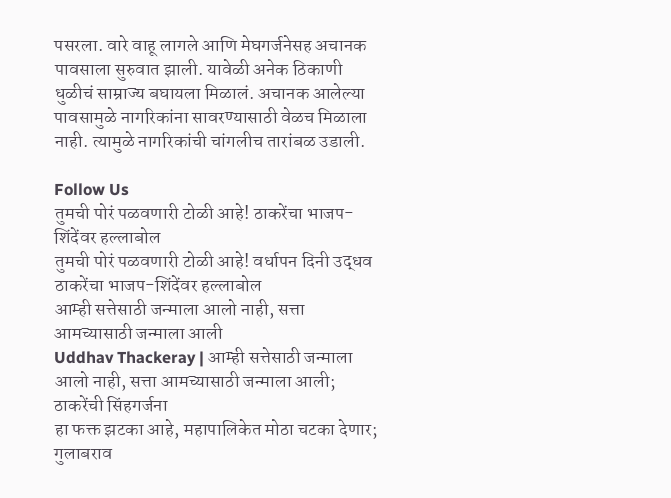पसरला. वारे वाहू लागले आणि मेघगर्जनेसह अचानक पावसाला सुरुवात झाली. यावेळी अनेक ठिकाणी धुळीचं साम्राज्य बघायला मिळालं. अचानक आलेल्या पावसामुळे नागरिकांना सावरण्यासाठी वेळच मिळाला नाही. त्यामुळे नागरिकांची चांगलीच तारांबळ उडाली.

Follow Us
तुमची पोरं पळवणारी टोळी आहे! ठाकरेंचा भाजप-शिंदेंवर हल्लाबोल
तुमची पोरं पळवणारी टोळी आहे! वर्धापन दिनी उद्धव ठाकरेंचा भाजप-शिंदेंवर हल्लाबोल
आम्ही सत्तेसाठी जन्माला आलो नाही, सत्ता आमच्यासाठी जन्माला आली
Uddhav Thackeray | आम्ही सत्तेसाठी जन्माला आलो नाही, सत्ता आमच्यासाठी जन्माला आली; ठाकरेंची सिंहगर्जना
हा फक्त झटका आहे, महापालिकेत मोठा चटका देणार; गुलाबराव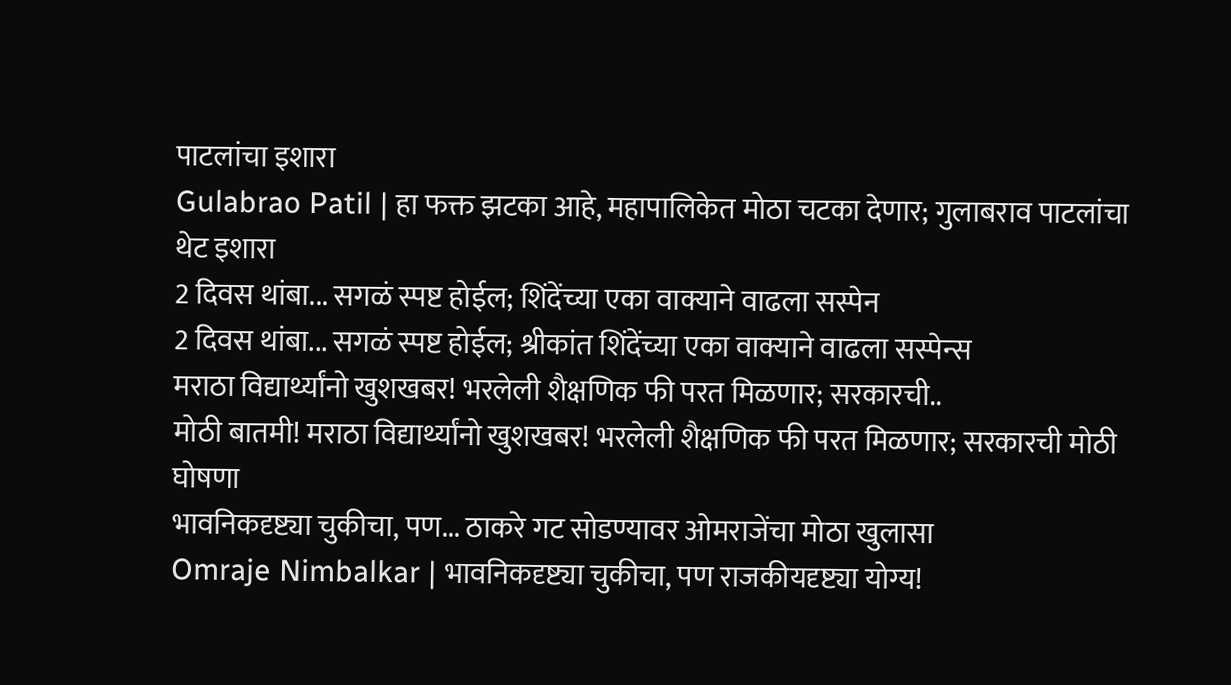पाटलांचा इशारा
Gulabrao Patil | हा फक्त झटका आहे, महापालिकेत मोठा चटका देणार; गुलाबराव पाटलांचा थेट इशारा
2 दिवस थांबा... सगळं स्पष्ट होईल; शिंदेंच्या एका वाक्याने वाढला सस्पेन
2 दिवस थांबा... सगळं स्पष्ट होईल; श्रीकांत शिंदेंच्या एका वाक्याने वाढला सस्पेन्स
मराठा विद्यार्थ्यांनो खुशखबर! भरलेली शैक्षणिक फी परत मिळणार; सरकारची..
मोठी बातमी! मराठा विद्यार्थ्यांनो खुशखबर! भरलेली शैक्षणिक फी परत मिळणार; सरकारची मोठी घोषणा
भावनिकदृष्ट्या चुकीचा, पण... ठाकरे गट सोडण्यावर ओमराजेंचा मोठा खुलासा
Omraje Nimbalkar | भावनिकदृष्ट्या चुकीचा, पण राजकीयदृष्ट्या योग्य!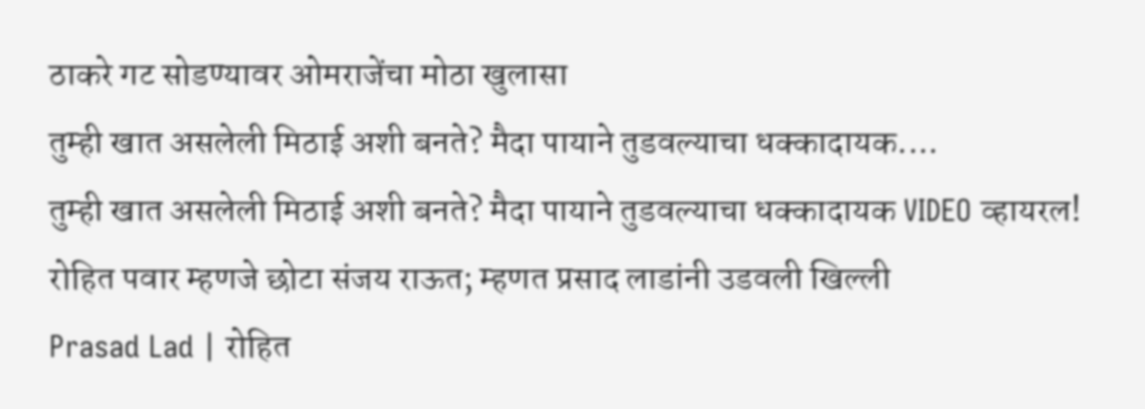ठाकरे गट सोडण्यावर ओमराजेंचा मोठा खुलासा
तुम्ही खात असलेली मिठाई अशी बनते? मैदा पायाने तुडवल्याचा धक्कादायक....
तुम्ही खात असलेली मिठाई अशी बनते? मैदा पायाने तुडवल्याचा धक्कादायक VIDEO व्हायरल!
रोहित पवार म्हणजे छोटा संजय राऊत; म्हणत प्रसाद लाडांनी उडवली खिल्ली
Prasad Lad | रोहित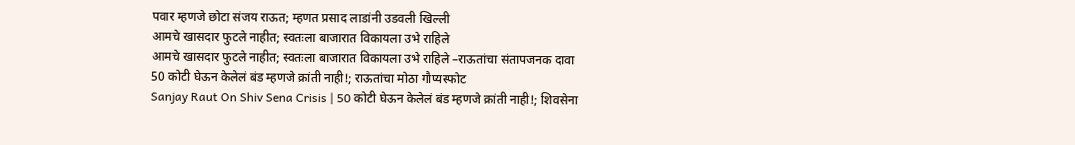पवार म्हणजे छोटा संजय राऊत; म्हणत प्रसाद लाडांनी उडवली खिल्ली
आमचे खासदार फुटले नाहीत; स्वतःला बाजारात विकायला उभे राहिले
आमचे खासदार फुटले नाहीत; स्वतःला बाजारात विकायला उभे राहिले –राऊतांचा संतापजनक दावा
50 कोटी घेऊन केलेलं बंड म्हणजे क्रांती नाही!; राऊतांचा मोठा गौप्यस्फोट
Sanjay Raut On Shiv Sena Crisis | 50 कोटी घेऊन केलेलं बंड म्हणजे क्रांती नाही!; शिवसेना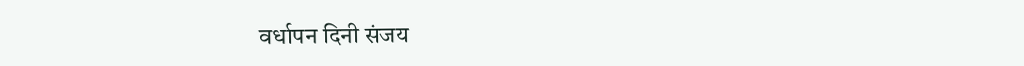वर्धापन दिनी संजय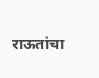राऊतांचा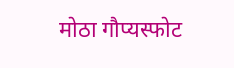मोठा गौप्यस्फोट